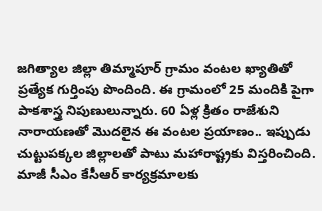జగిత్యాల జిల్లా తిమ్మాపూర్ గ్రామం వంటల ఖ్యాతితో ప్రత్యేక గుర్తింపు పొందింది. ఈ గ్రామంలో 25 మందికి పైగా పాకశాస్త్ర నిపుణులున్నారు. 60 ఏళ్ల క్రితం రాజేశుని నారాయణతో మొదలైన ఈ వంటల ప్రయాణం.. ఇప్పుడు చుట్టుపక్కల జిల్లాలతో పాటు మహారాష్ట్రకు విస్తరించింది. మాజీ సీఎం కేసీఆర్ కార్యక్రమాలకు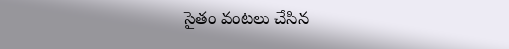సైతం వంటలు చేసిన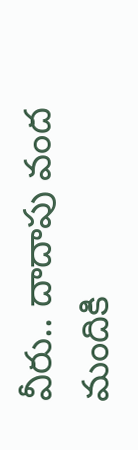వీరు.. దాదాపు వంద మందికి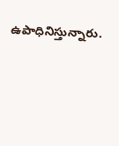ఉపాధినిస్తున్నారు.